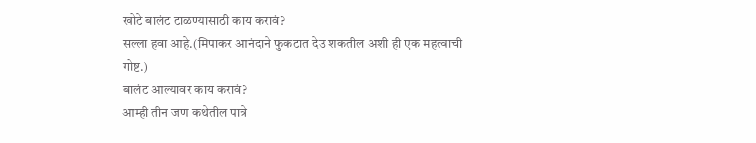खोटे बालंट टाळण्यासाठी काय करावं?
सल्ला हवा आहे.(मिपाकर आनंदाने फुकटात देउ शकतील अशी ही एक महत्वाची गोष्ट.)
बालंट आल्यावर काय करावं?
आम्ही तीन जण कथेतील पात्रे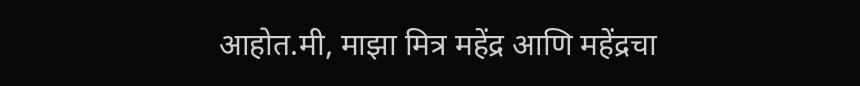आहोत.मी, माझा मित्र महेंद्र आणि महेंद्रचा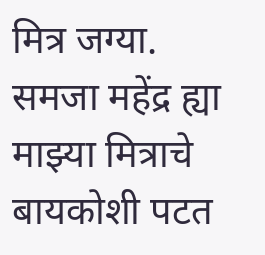मित्र जग्या.
समजा महेंद्र ह्या माझ्या मित्राचे बायकोशी पटत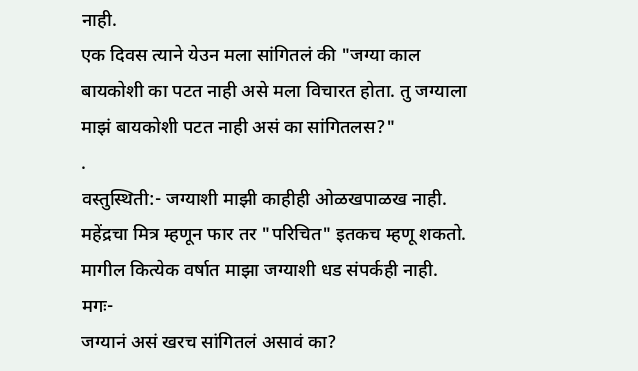नाही.
एक दिवस त्याने येउन मला सांगितलं की "जग्या काल बायकोशी का पटत नाही असे मला विचारत होता. तु जग्याला माझं बायकोशी पटत नाही असं का सांगितलस?"
.
वस्तुस्थिती:- जग्याशी माझी काहीही ओळखपाळख नाही. महेंद्रचा मित्र म्हणून फार तर "परिचित" इतकच म्हणू शकतो.
मागील कित्येक वर्षात माझा जग्याशी धड संपर्कही नाही.
मगः-
जग्यानं असं खरच सांगितलं असावं का?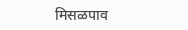मिसळपाव